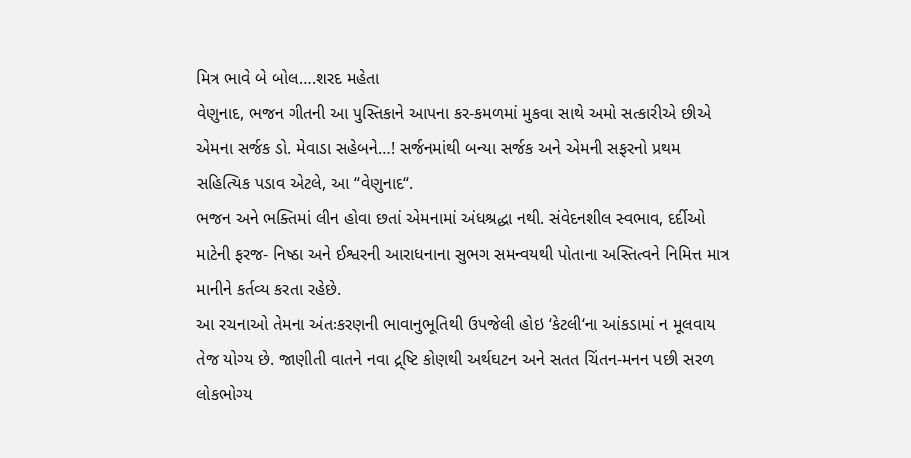મિત્ર ભાવે બે બોલ….શરદ મહેતા
વેણુનાદ, ભજન ગીતની આ પુસ્તિકાને આપના કર-કમળમાં મુકવા સાથે અમો સત્કારીએ છીએ એમના સર્જક ડો. મેવાડા સહેબને…! સર્જનમાંથી બન્યા સર્જક અને એમની સફરનો પ્રથમ સહિત્યિક પડાવ એટલે, આ “વેણુનાદ“.
ભજન અને ભક્તિમાં લીન હોવા છતાં એમનામાં અંધશ્રદ્ધા નથી. સંવેદનશીલ સ્વભાવ, દર્દીઓ માટેની ફરજ- નિષ્ઠા અને ઈશ્વરની આરાધનાના સુભગ સમન્વયથી પોતાના અસ્તિત્વને નિમિત્ત માત્ર માનીને કર્તવ્ય કરતા રહેછે.
આ રચનાઓ તેમના અંતઃકરણની ભાવાનુભૂતિથી ઉપજેલી હોઇ ‘કેટલી‘ના આંકડામાં ન મૂલવાય તેજ યોગ્ય છે. જાણીતી વાતને નવા દ્ર્ષ્ટિ કોણથી અર્થઘટન અને સતત ચિંતન-મનન પછી સરળ લોકભોગ્ય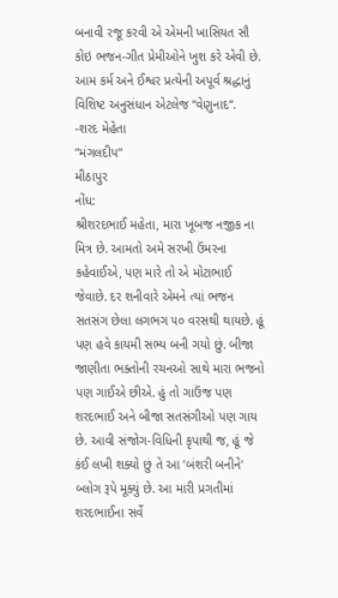બનાવી રજૂ કરવી એ એમની ખાસિયત સૌ કોઇ ભજન-ગીત પ્રેમીઓને ખુશ કરે એવી છે.
આમ કર્મ અને ઈશ્વર પ્રત્યેની અપૂર્વ શ્રદ્ધાનું વિશિષ્ટ અનુસંધાન એટલેજ “વેણુનાદ“.
-શરદ મેહેતા
“મંગલદીપ“
મીઠાપુર
નોંધ:
શ્રીશરદભાઈ મહેતા, મારા ખૂબજ નજીક ના મિત્ર છે. આમતો અમે સરખી ઉંમરના કહેવાઈએ, પણ મારે તો એ મોટાભાઈ જેવાછે. દર શનીવારે એમને ત્યાં ભજન સતસંગ છેલા લગભગ ૫૦ વરસથી થાયછે. હૂં પણ હવે કાયમી સભ્ય બની ગયો છું. બીજા જાણીતા ભક્તોની રચનઓ સાથે મારા ભજનો પણ ગાઈએ છીએ. હું તો ગાઉંજ પણ શરદભાઈ અને બીજા સતસંગીઓ પણ ગાય છે. આવી સંજોગ-વિધિની કૃપાથી જ, હૂં જે કંઈ લખી શક્યો છું તે આ ‘બંશરી બનીને‘ બ્લોગ રૂપે મૂક્યું છે. આ મારી પ્રગતીમાં શરદભાઈના સર્વે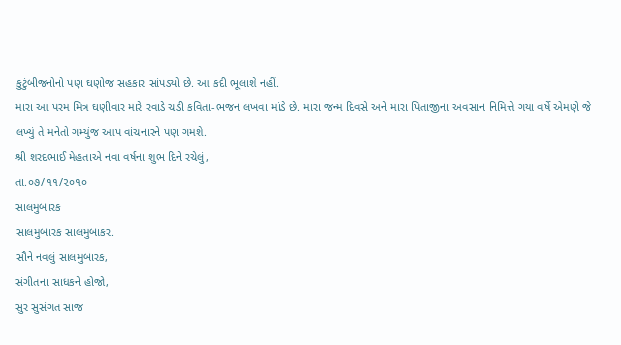કુટુંબીજનોનો પણ ઘણોજ સહકાર સાંપડ્યો છે. આ કદી ભૂલાશે નહીં.
મારા આ પરમ મિત્ર ઘણીવાર મારે રવાડે ચડી કવિતા-ભજન લખવા માંડે છે. મારા જન્મ દિવસે અને મારા પિતાજીના અવસાન નિમિત્તે ગયા વર્ષે એમણે જે લખ્યું તે મનેતો ગમ્યુંજ આપ વાંચનારને પણ ગમશે.
શ્રી શરદભાઈ મેહતાએ નવા વર્ષના શુભ દિને રચેલું,
તા.૦૭/૧૧/૨૦૧૦
સાલમુબારક
સાલમુબારક સાલમુબાકર.
સૌને નવલું સાલમુબારક,
સંગીતના સાધકને હોજો,
સુર સુસંગત સાજ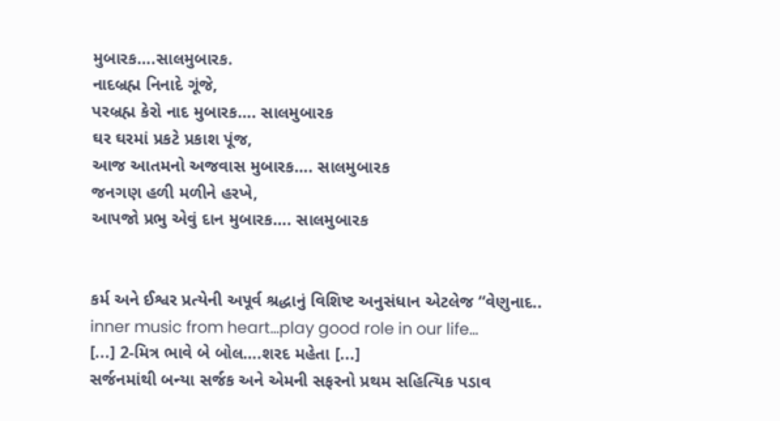મુબારક….સાલમુબારક.
નાદબ્રહ્મ નિનાદે ગૂંજે,
પરબ્રહ્મ કેરો નાદ મુબારક…. સાલમુબારક
ઘર ઘરમાં પ્રકટે પ્રકાશ પૂંજ,
આજ આતમનો અજવાસ મુબારક…. સાલમુબારક
જનગણ હળી મળીને હરખે,
આપજો પ્રભુ એવું દાન મુબારક…. સાલમુબારક


કર્મ અને ઈશ્વર પ્રત્યેની અપૂર્વ શ્રદ્ધાનું વિશિષ્ટ અનુસંધાન એટલેજ “વેણુનાદ..
inner music from heart…play good role in our life…
[...] 2-મિત્ર ભાવે બે બોલ….શરદ મહેતા [...]
સર્જનમાંથી બન્યા સર્જક અને એમની સફરનો પ્રથમ સહિત્યિક પડાવ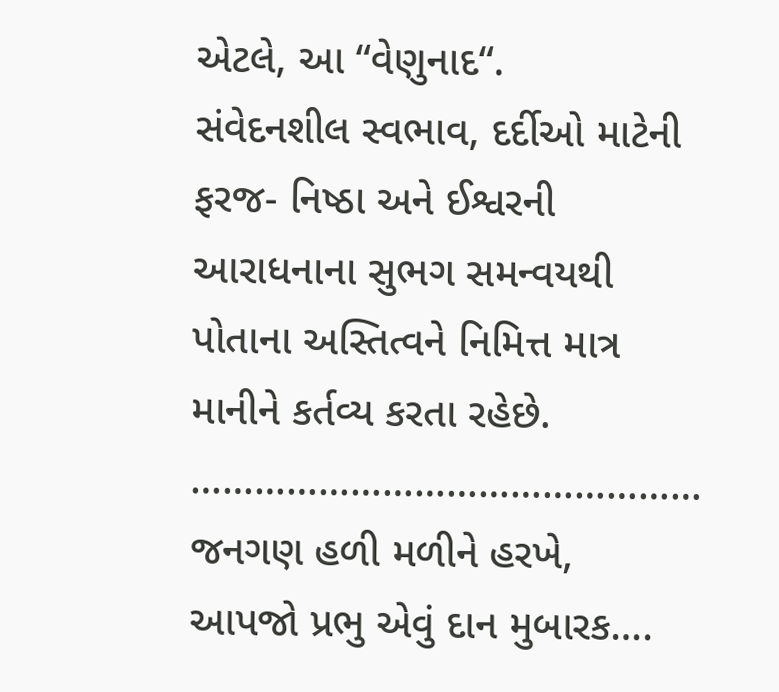એટલે, આ “વેણુનાદ“.
સંવેદનશીલ સ્વભાવ, દર્દીઓ માટેની ફરજ- નિષ્ઠા અને ઈશ્વરની આરાધનાના સુભગ સમન્વયથી પોતાના અસ્તિત્વને નિમિત્ત માત્ર માનીને કર્તવ્ય કરતા રહેછે.
…………………………………………
જનગણ હળી મળીને હરખે,
આપજો પ્રભુ એવું દાન મુબારક….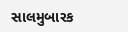સાલમુબારક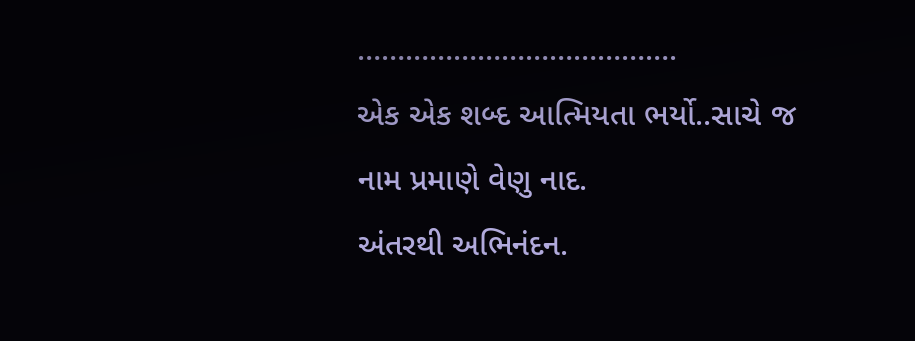………………………………….
એક એક શબ્દ આત્મિયતા ભર્યો..સાચે જ નામ પ્રમાણે વેણુ નાદ.
અંતરથી અભિનંદન.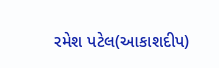રમેશ પટેલ(આકાશદીપ)